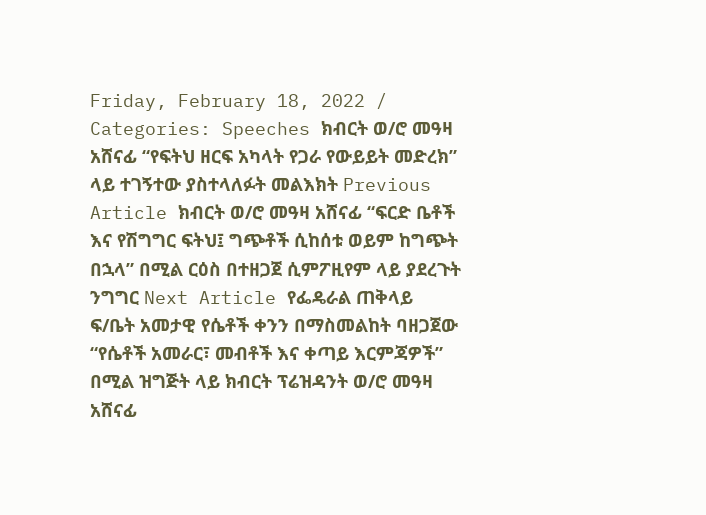Friday, February 18, 2022 / Categories: Speeches ክብርት ወ/ሮ መዓዛ አሸናፊ “የፍትህ ዘርፍ አካላት የጋራ የውይይት መድረክ” ላይ ተገኝተው ያስተላለፉት መልእክት Previous Article ክብርት ወ/ሮ መዓዛ አሸናፊ “ፍርድ ቤቶች እና የሽግግር ፍትህ፤ ግጭቶች ሲከሰቱ ወይም ከግጭት በኋላ” በሚል ርዕስ በተዘጋጀ ሲምፖዚየም ላይ ያደረጉት ንግግር Next Article የፌዴራል ጠቅላይ ፍ/ቤት አመታዊ የሴቶች ቀንን በማስመልከት ባዘጋጀው “የሴቶች አመራር፣ መብቶች እና ቀጣይ እርምጃዎች” በሚል ዝግጅት ላይ ክብርት ፕሬዝዳንት ወ/ሮ መዓዛ አሸናፊ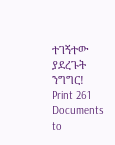ተገኝተው ያደረጉት ንግግር! Print 261 Documents to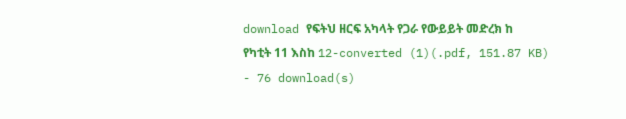download የፍትህ ዘርፍ አካላት የጋራ የውይይት መድረክ ከ የካቲት 11 እስከ 12-converted (1)(.pdf, 151.87 KB) - 76 download(s)